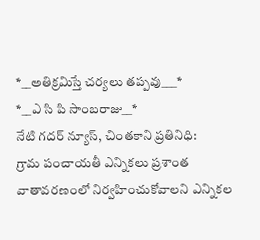*__అతిక్రమిస్తే చర్యలు తప్పవు___*
*__ఎ సి పి సాంబరాజు__*
నేటి గదర్ న్యూస్, చింతకాని ప్రతినిధి:
గ్రామ పంచాయతీ ఎన్నికలు ప్రశాంత వాతావరణంలో నిర్వహించుకోవాలని ఎన్నికల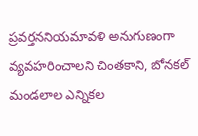ప్రవర్తననియమావళి అనుగుణంగా వ్యవహరించాలని చింతకాని, బోనకల్ మండలాల ఎన్నికల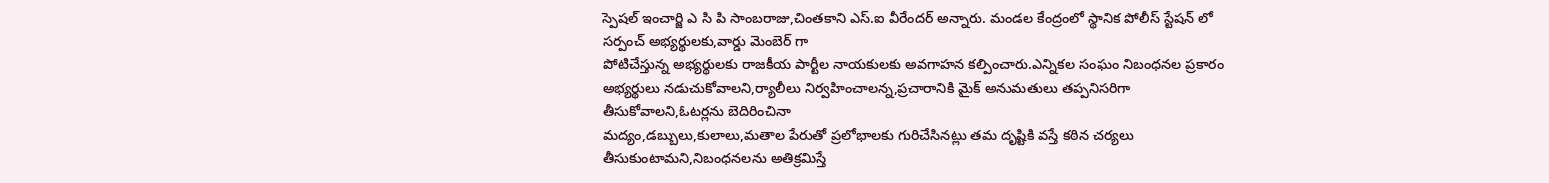స్పెషల్ ఇంచార్జి ఎ సి పి సాంబరాజు,చింతకాని ఎస్.ఐ వీరేందర్ అన్నారు. మండల కేంద్రంలో స్థానిక పోలీస్ స్టేషన్ లో సర్పంచ్ అభ్యర్థులకు,వార్డు మెంబెర్ గా
పోటిచేస్తున్న అభ్యర్థులకు రాజకీయ పార్టీల నాయకులకు అవగాహన కల్పించారు.ఎన్నికల సంఘం నిబంధనల ప్రకారం అభ్యర్థులు నడుచుకోవాలని,ర్యాలీలు నిర్వహించాలన్న,ప్రచారానికి మైక్ అనుమతులు తప్పనిసరిగా తీసుకోవాలని,ఓటర్లను బెదిరించినా
మద్యం,డబ్బులు,కులాలు,మతాల పేరుతో ప్రలోభాలకు గురిచేసినట్లు తమ దృష్టికి వస్తే కఠిన చర్యలు తీసుకుంటామని,నిబంధనలను అతిక్రమిస్తే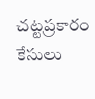చట్టప్రకారం కేసులు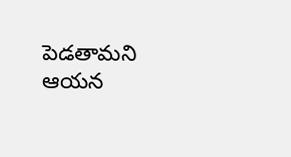పెడతామని ఆయన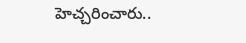హెచ్చరించారు..